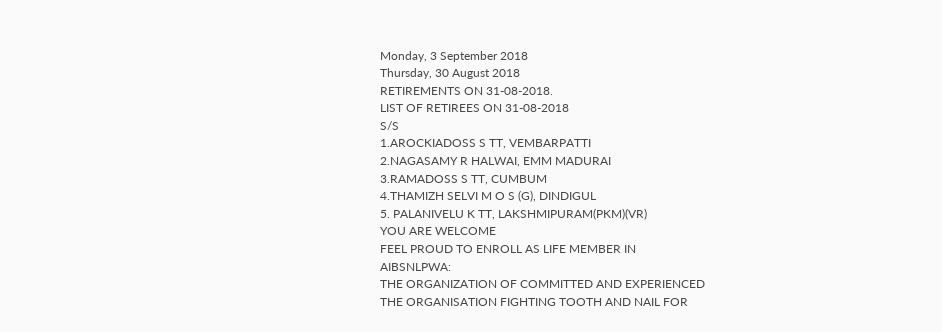Monday, 3 September 2018
Thursday, 30 August 2018
RETIREMENTS ON 31-08-2018.
LIST OF RETIREES ON 31-08-2018
S/S
1.AROCKIADOSS S TT, VEMBARPATTI
2.NAGASAMY R HALWAI, EMM MADURAI
3.RAMADOSS S TT, CUMBUM
4.THAMIZH SELVI M O S (G), DINDIGUL
5. PALANIVELU K TT, LAKSHMIPURAM(PKM)(VR)
YOU ARE WELCOME
FEEL PROUD TO ENROLL AS LIFE MEMBER IN
AIBSNLPWA:
THE ORGANIZATION OF COMMITTED AND EXPERIENCED
THE ORGANISATION FIGHTING TOOTH AND NAIL FOR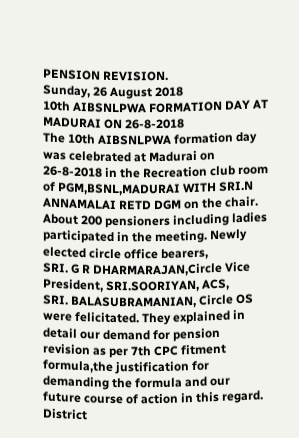PENSION REVISION.
Sunday, 26 August 2018
10th AIBSNLPWA FORMATION DAY AT MADURAI ON 26-8-2018
The 10th AIBSNLPWA formation day was celebrated at Madurai on 26-8-2018 in the Recreation club room of PGM,BSNL,MADURAI WITH SRI.N ANNAMALAI RETD DGM on the chair. About 200 pensioners including ladies participated in the meeting. Newly elected circle office bearers,
SRI. G R DHARMARAJAN,Circle Vice President, SRI.SOORIYAN, ACS,
SRI. BALASUBRAMANIAN, Circle OS were felicitated. They explained in detail our demand for pension revision as per 7th CPC fitment formula,the justification for demanding the formula and our future course of action in this regard. District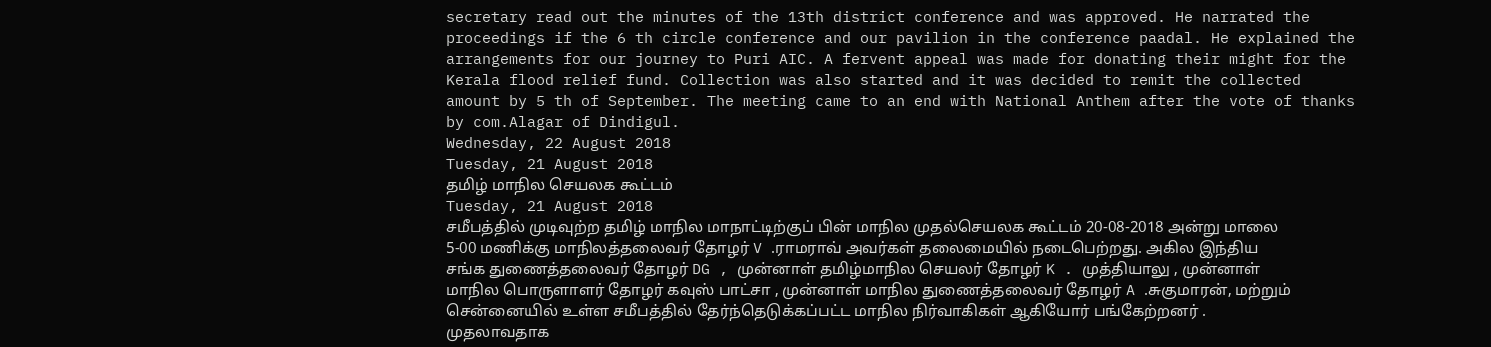secretary read out the minutes of the 13th district conference and was approved. He narrated the proceedings if the 6 th circle conference and our pavilion in the conference paadal. He explained the arrangements for our journey to Puri AIC. A fervent appeal was made for donating their might for the Kerala flood relief fund. Collection was also started and it was decided to remit the collected amount by 5 th of September. The meeting came to an end with National Anthem after the vote of thanks by com.Alagar of Dindigul.
Wednesday, 22 August 2018
Tuesday, 21 August 2018
தமிழ் மாநில செயலக கூட்டம்
Tuesday, 21 August 2018
சமீபத்தில் முடிவுற்ற தமிழ் மாநில மாநாட்டிற்குப் பின் மாநில முதல்செயலக கூட்டம் 20-08-2018 அன்று மாலை 5-00 மணிக்கு மாநிலத்தலைவர் தோழர் V .ராமராவ் அவர்கள் தலைமையில் நடைபெற்றது. அகில இந்திய சங்க துணைத்தலைவர் தோழர் DG , முன்னாள் தமிழ்மாநில செயலர் தோழர் K . முத்தியாலு , முன்னாள் மாநில பொருளாளர் தோழர் கவுஸ் பாட்சா , முன்னாள் மாநில துணைத்தலைவர் தோழர் A .சுகுமாரன், மற்றும் சென்னையில் உள்ள சமீபத்தில் தேர்ந்தெடுக்கப்பட்ட மாநில நிர்வாகிகள் ஆகியோர் பங்கேற்றனர் .
முதலாவதாக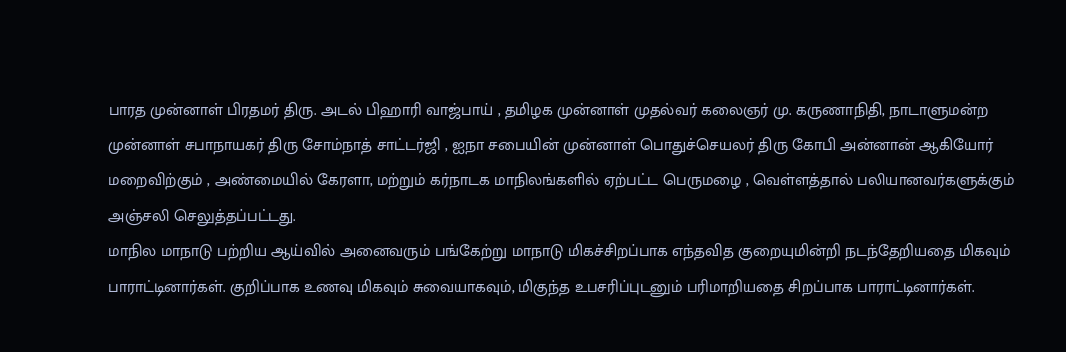பாரத முன்னாள் பிரதமர் திரு. அடல் பிஹாரி வாஜ்பாய் , தமிழக முன்னாள் முதல்வர் கலைஞர் மு. கருணாநிதி, நாடாளுமன்ற முன்னாள் சபாநாயகர் திரு சோம்நாத் சாட்டர்ஜி , ஐநா சபையின் முன்னாள் பொதுச்செயலர் திரு கோபி அன்னான் ஆகியோர் மறைவிற்கும் , அண்மையில் கேரளா, மற்றும் கர்நாடக மாநிலங்களில் ஏற்பட்ட பெருமழை , வெள்ளத்தால் பலியானவர்களுக்கும் அஞ்சலி செலுத்தப்பட்டது.
மாநில மாநாடு பற்றிய ஆய்வில் அனைவரும் பங்கேற்று மாநாடு மிகச்சிறப்பாக எந்தவித குறையுமின்றி நடந்தேறியதை மிகவும் பாராட்டினார்கள். குறிப்பாக உணவு மிகவும் சுவையாகவும், மிகுந்த உபசரிப்புடனும் பரிமாறியதை சிறப்பாக பாராட்டினார்கள்.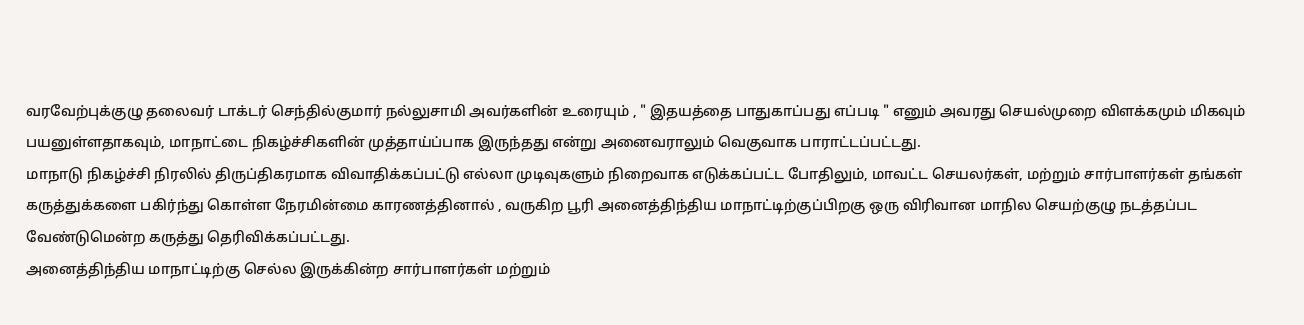வரவேற்புக்குழு தலைவர் டாக்டர் செந்தில்குமார் நல்லுசாமி அவர்களின் உரையும் , " இதயத்தை பாதுகாப்பது எப்படி " எனும் அவரது செயல்முறை விளக்கமும் மிகவும் பயனுள்ளதாகவும், மாநாட்டை நிகழ்ச்சிகளின் முத்தாய்ப்பாக இருந்தது என்று அனைவராலும் வெகுவாக பாராட்டப்பட்டது.
மாநாடு நிகழ்ச்சி நிரலில் திருப்திகரமாக விவாதிக்கப்பட்டு எல்லா முடிவுகளும் நிறைவாக எடுக்கப்பட்ட போதிலும், மாவட்ட செயலர்கள், மற்றும் சார்பாளர்கள் தங்கள் கருத்துக்களை பகிர்ந்து கொள்ள நேரமின்மை காரணத்தினால் , வருகிற பூரி அனைத்திந்திய மாநாட்டிற்குப்பிறகு ஒரு விரிவான மாநில செயற்குழு நடத்தப்பட வேண்டுமென்ற கருத்து தெரிவிக்கப்பட்டது.
அனைத்திந்திய மாநாட்டிற்கு செல்ல இருக்கின்ற சார்பாளர்கள் மற்றும்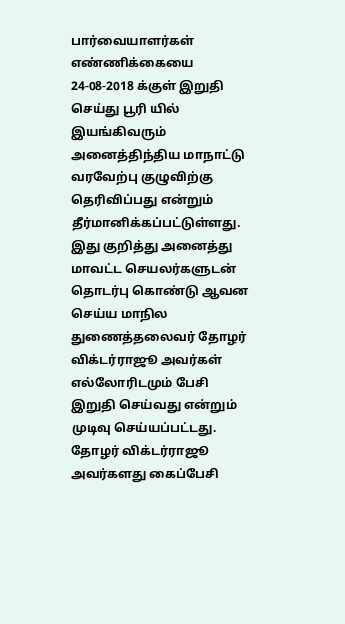பார்வையாளர்கள் எண்ணிக்கையை 24-08-2018 க்குள் இறுதி செய்து பூரி யில் இயங்கிவரும் அனைத்திந்திய மாநாட்டு வரவேற்பு குழுவிற்கு தெரிவிப்பது என்றும் தீர்மானிக்கப்பட்டுள்ளது. இது குறித்து அனைத்து மாவட்ட செயலர்களுடன் தொடர்பு கொண்டு ஆவன செய்ய மாநில துணைத்தலைவர் தோழர் விக்டர்ராஜூ அவர்கள் எல்லோரிடமும் பேசி இறுதி செய்வது என்றும் முடிவு செய்யப்பட்டது. தோழர் விக்டர்ராஜூ அவர்களது கைப்பேசி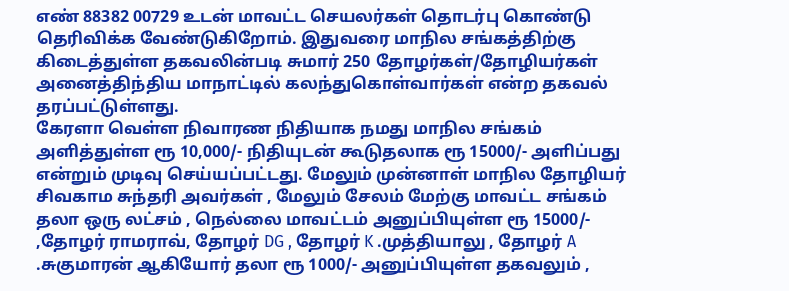எண் 88382 00729 உடன் மாவட்ட செயலர்கள் தொடர்பு கொண்டு தெரிவிக்க வேண்டுகிறோம். இதுவரை மாநில சங்கத்திற்கு கிடைத்துள்ள தகவலின்படி சுமார் 250 தோழர்கள்/தோழியர்கள் அனைத்திந்திய மாநாட்டில் கலந்துகொள்வார்கள் என்ற தகவல் தரப்பட்டுள்ளது.
கேரளா வெள்ள நிவாரண நிதியாக நமது மாநில சங்கம் அளித்துள்ள ரூ 10,000/- நிதியுடன் கூடுதலாக ரூ 15000/- அளிப்பது என்றும் முடிவு செய்யப்பட்டது. மேலும் முன்னாள் மாநில தோழியர் சிவகாம சுந்தரி அவர்கள் , மேலும் சேலம் மேற்கு மாவட்ட சங்கம் தலா ஒரு லட்சம் , நெல்லை மாவட்டம் அனுப்பியுள்ள ரூ 15000/- ,தோழர் ராமராவ், தோழர் DG , தோழர் K .முத்தியாலு , தோழர் A .சுகுமாரன் ஆகியோர் தலா ரூ 1000/- அனுப்பியுள்ள தகவலும் ,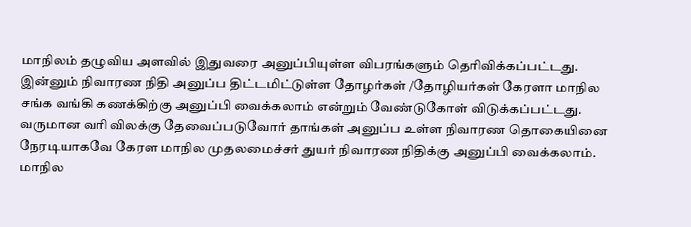மாநிலம் தழுவிய அளவில் இதுவரை அனுப்பியுள்ள விபரங்களும் தெரிவிக்கப்பட்டது. இன்னும் நிவாரண நிதி அனுப்ப திட்டமிட்டுள்ள தோழர்கள் /தோழியர்கள் கேரளா மாநில சங்க வங்கி கணக்கிற்கு அனுப்பி வைக்கலாம் என்றும் வேண்டுகோள் விடுக்கப்பட்டது. வருமான வரி விலக்கு தேவைப்படுவோர் தாங்கள் அனுப்ப உள்ள நிவாரண தொகையினை நேரடியாகவே கேரள மாநில முதலமைச்சர் துயர் நிவாரண நிதிக்கு அனுப்பி வைக்கலாம்.
மாநில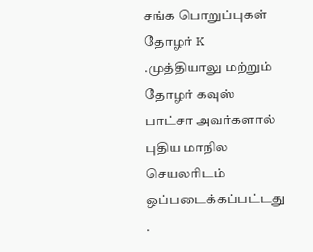சங்க பொறுப்புகள் தோழர் K .முத்தியாலு மற்றும் தோழர் கவுஸ் பாட்சா அவர்களால் புதிய மாநில செயலரிடம் ஒப்படைக்கப்பட்டது .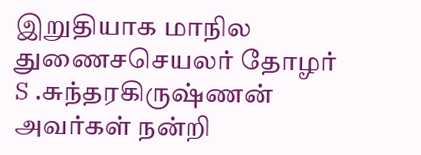இறுதியாக மாநில துணைசசெயலர் தோழர் S .சுந்தரகிருஷ்ணன் அவர்கள் நன்றி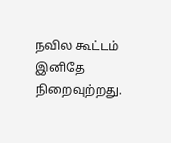நவில கூட்டம் இனிதே நிறைவுற்றது.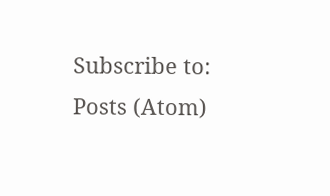Subscribe to:
Posts (Atom)